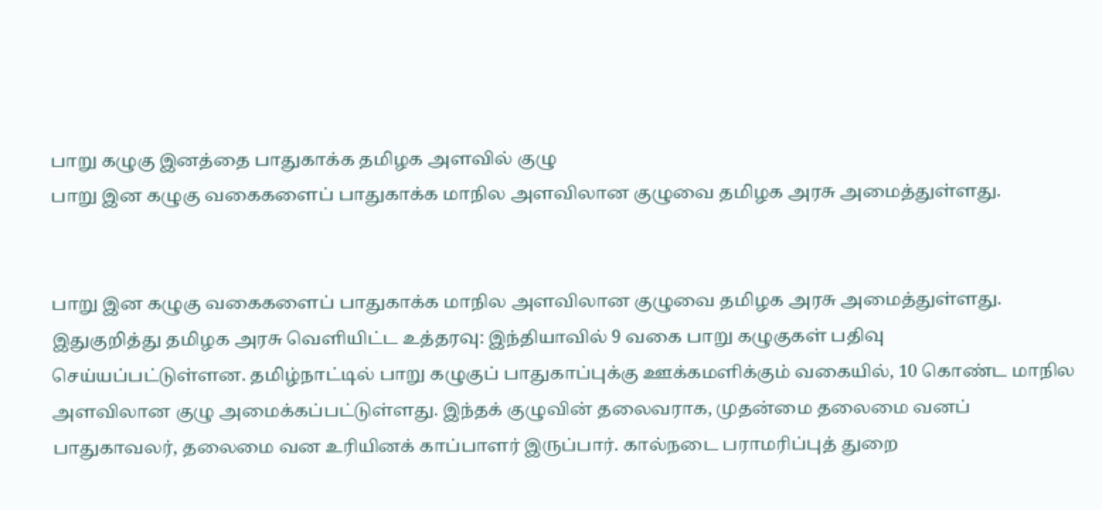பாறு கழுகு இனத்தை பாதுகாக்க தமிழக அளவில் குழு
பாறு இன கழுகு வகைகளைப் பாதுகாக்க மாநில அளவிலான குழுவை தமிழக அரசு அமைத்துள்ளது.


பாறு இன கழுகு வகைகளைப் பாதுகாக்க மாநில அளவிலான குழுவை தமிழக அரசு அமைத்துள்ளது.
இதுகுறித்து தமிழக அரசு வெளியிட்ட உத்தரவு: இந்தியாவில் 9 வகை பாறு கழுகுகள் பதிவு செய்யப்பட்டுள்ளன. தமிழ்நாட்டில் பாறு கழுகுப் பாதுகாப்புக்கு ஊக்கமளிக்கும் வகையில், 10 கொண்ட மாநில அளவிலான குழு அமைக்கப்பட்டுள்ளது. இந்தக் குழுவின் தலைவராக, முதன்மை தலைமை வனப் பாதுகாவலர், தலைமை வன உரியினக் காப்பாளர் இருப்பார். கால்நடை பராமரிப்புத் துறை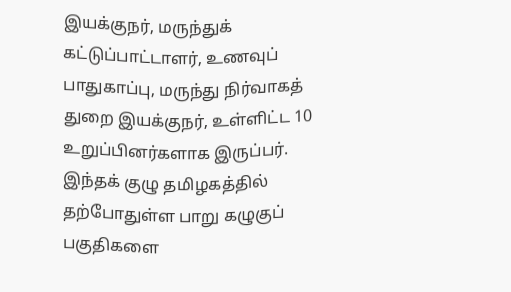இயக்குநர், மருந்துக் கட்டுப்பாட்டாளர், உணவுப் பாதுகாப்பு, மருந்து நிர்வாகத் துறை இயக்குநர், உள்ளிட்ட 10 உறுப்பினர்களாக இருப்பர்.
இந்தக் குழு தமிழகத்தில் தற்போதுள்ள பாறு கழுகுப் பகுதிகளை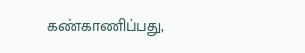கண்காணிப்பது,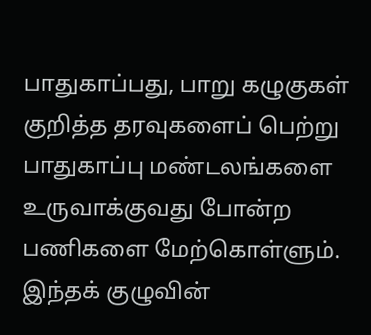பாதுகாப்பது, பாறு கழுகுகள் குறித்த தரவுகளைப் பெற்று பாதுகாப்பு மண்டலங்களை உருவாக்குவது போன்ற பணிகளை மேற்கொள்ளும். இந்தக் குழுவின்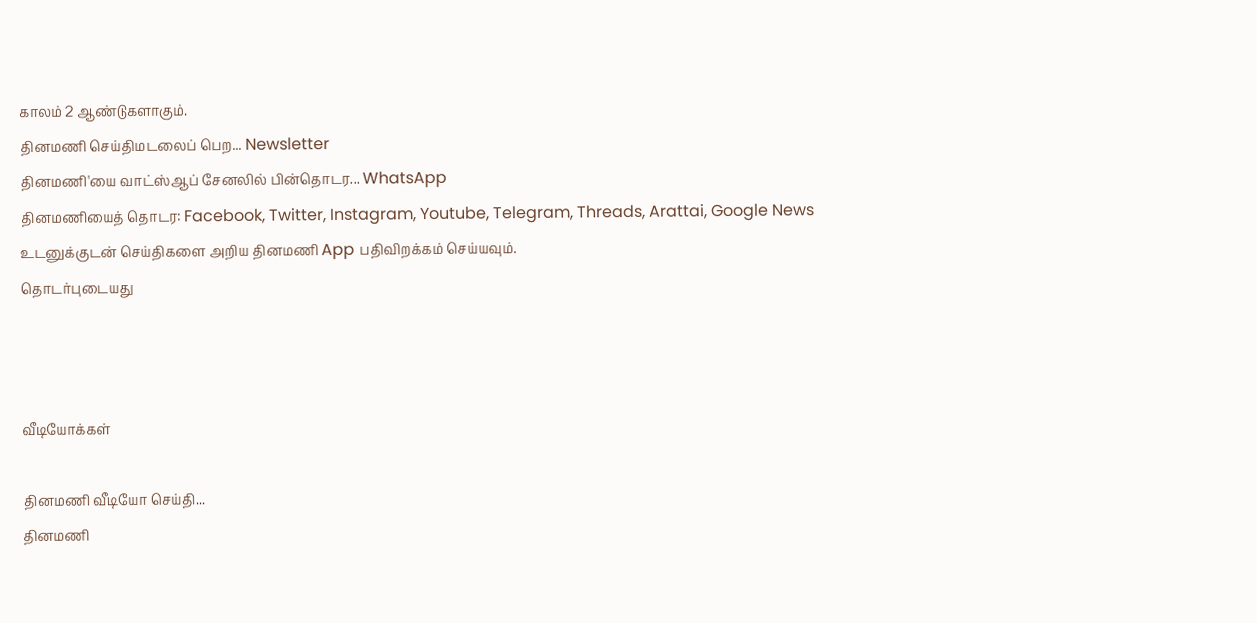காலம் 2 ஆண்டுகளாகும்.
தினமணி செய்திமடலைப் பெற... Newsletter
தினமணி'யை வாட்ஸ்ஆப் சேனலில் பின்தொடர... WhatsApp
தினமணியைத் தொடர: Facebook, Twitter, Instagram, Youtube, Telegram, Threads, Arattai, Google News
உடனுக்குடன் செய்திகளை அறிய தினமணி App பதிவிறக்கம் செய்யவும்.
தொடர்புடையது



வீடியோக்கள்

தினமணி வீடியோ செய்தி...
தினமணி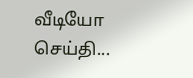வீடியோ செய்தி...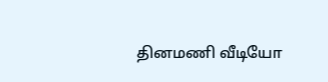தினமணி வீடியோ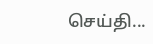செய்தி...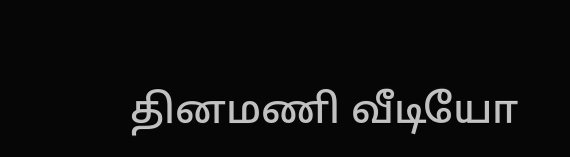தினமணி வீடியோ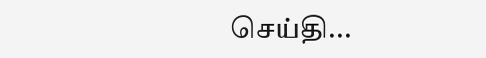செய்தி...